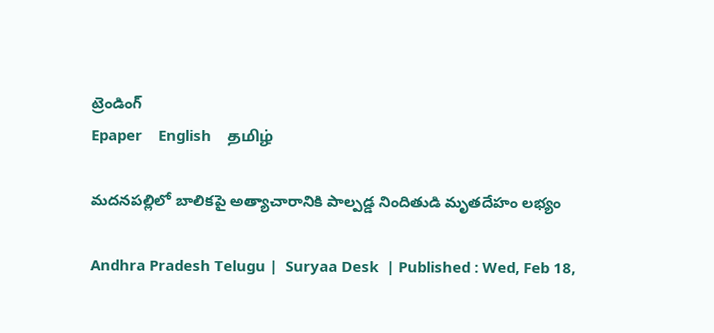ట్రెండింగ్
Epaper    English    தமிழ்

మదనపల్లిలో బాలికపై అత్యాచారానికి పాల్పడ్డ నిందితుడి మృతదేహం లభ్యం

Andhra Pradesh Telugu |  Suryaa Desk  | Published : Wed, Feb 18,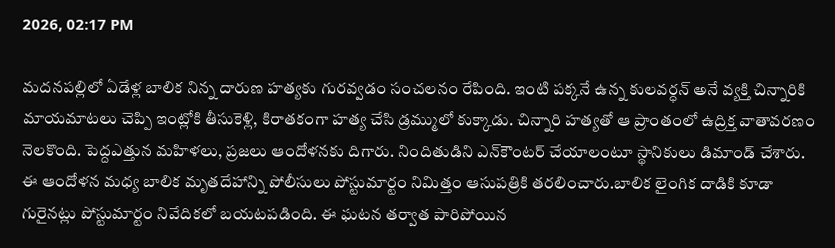2026, 02:17 PM

మదనపల్లిలో ఏడేళ్ల బాలిక నిన్న దారుణ హత్యకు గురవ్వడం సంచలనం రేపింది. ఇంటి పక్కనే ఉన్న కులవర్ధన్ అనే వ్యక్తి చిన్నారికి మాయమాటలు చెప్పి ఇంట్లోకి తీసుకెళ్లి, కిరాతకంగా హత్య చేసి డ్రమ్ములో కుక్కాడు. చిన్నారి హత్యతో ఆ ప్రాంతంలో ఉద్రిక్త వాతావరణం నెలకొంది. పెద్దఎత్తున మహిళలు, ప్రజలు ఆందోళనకు దిగారు. నిందితుడిని ఎన్‌కౌంటర్ చేయాలంటూ స్థానికులు డిమాండ్ చేశారు. ఈ ఆందోళన మధ్య బాలిక మృతదేహాన్ని పోలీసులు పోస్టుమార్టం నిమిత్తం ఆసుపత్రికి తరలించారు.బాలిక లైంగిక దాడికి కూడా గురైనట్లు పోస్టుమార్టం నివేదికలో బయటపడింది. ఈ ఘటన తర్వాత పారిపోయిన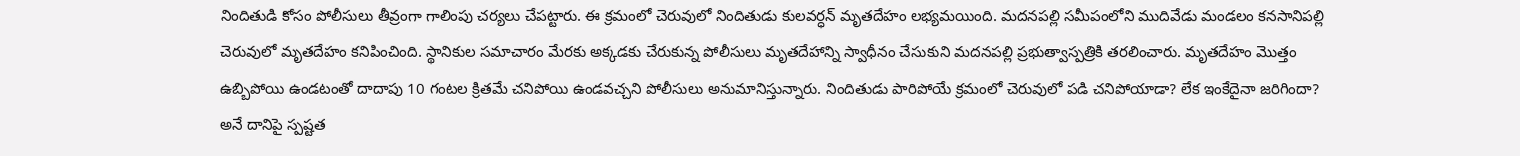నిందితుడి కోసం పోలీసులు తీవ్రంగా గాలింపు చర్యలు చేపట్టారు. ఈ క్రమంలో చెరువులో నిందితుడు కులవర్ధన్ మృతదేహం లభ్యమయింది. మదనపల్లి సమీపంలోని ముదివేడు మండలం కనసానిపల్లి చెరువులో మృతదేహం కనిపించింది. స్థానికుల సమాచారం మేరకు అక్కడకు చేరుకున్న పోలీసులు మృతదేహాన్ని స్వాధీనం చేసుకుని మదనపల్లి ప్రభుత్వాస్పత్రికి తరలించారు. మృతదేహం మొత్తం ఉబ్బిపోయి ఉండటంతో దాదాపు 10 గంటల క్రితమే చనిపోయి ఉండవచ్చని పోలీసులు అనుమానిస్తున్నారు. నిందితుడు పారిపోయే క్రమంలో చెరువులో పడి చనిపోయాడా? లేక ఇంకేదైనా జరిగిందా? అనే దానిపై స్పష్టత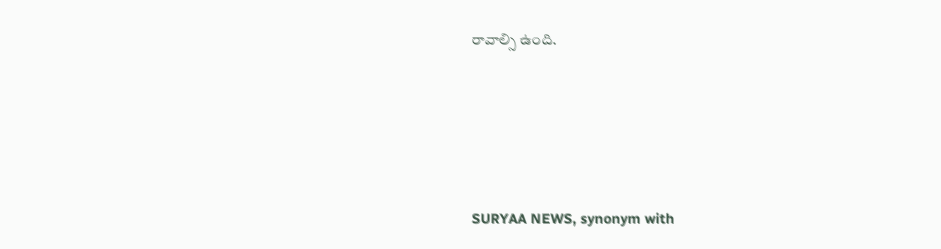రావాల్సి ఉంది.






SURYAA NEWS, synonym with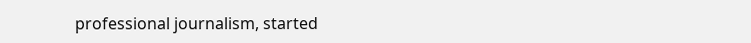professional journalism, started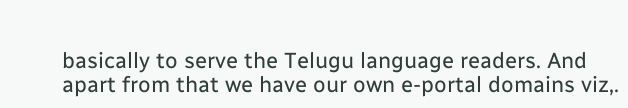basically to serve the Telugu language readers. And apart from that we have our own e-portal domains viz,.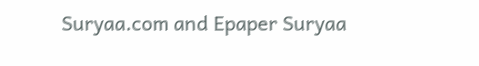Suryaa.com and Epaper Suryaa